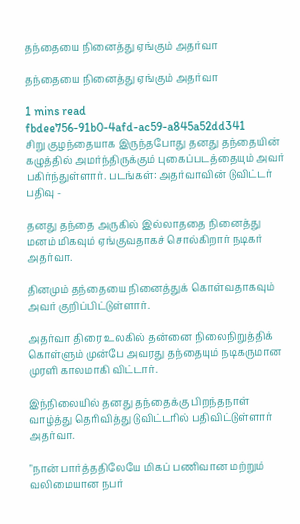தந்தையை நினைத்து ஏங்கும் அதர்வா

தந்தையை நினைத்து ஏங்கும் அதர்வா

1 mins read
fbdee756-91b0-4afd-ac59-a845a52dd341
சிறு குழந்தையாக இருந்தபோது தனது தந்தையின் கழுத்தில் அமர்ந்திருக்கும் புகைப்படத்தையும் அவர் பகிர்ந்துள்ளார். படங்கள்: அதர்வாவின் டுவிட்டர் பதிவு -

தனது தந்தை அருகில் இல்லாததை நினைத்து மனம் மிகவும் ஏங்குவதாகச் சொல்கிறார் நடிகர் அதர்வா.

தினமும் தந்தையை நினைத்துக் கொள்வதாகவும் அவர் குறிப்பிட்டுள்ளார்.

அதர்வா திரை உலகில் தன்னை நிலைநிறுத்திக் கொள்ளும் முன்பே அவரது தந்தையும் நடிகருமான முரளி காலமாகி விட்டார்.

இந்நிலையில் தனது தந்தைக்கு பிறந்தநாள் வாழ்த்து தெரிவித்து டுவிட்டரில் பதிவிட்டுள்ளார் அதர்வா.

"நான் பார்த்ததிலேயே மிகப் பணிவான மற்றும் வலிமையான நபர்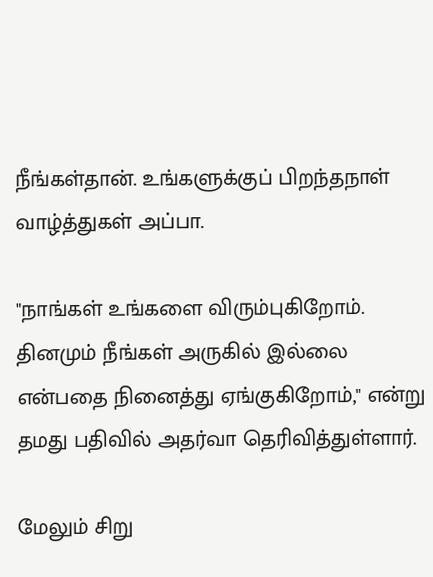நீங்கள்தான். உங்களுக்குப் பிறந்தநாள் வாழ்த்துகள் அப்பா.

"நாங்கள் உங்களை விரும்புகிறோம். தினமும் நீங்கள் அருகில் இல்லை என்பதை நினைத்து ஏங்குகிறோம்," என்று தமது பதிவில் அதர்வா தெரிவித்துள்ளார்.

மேலும் சிறு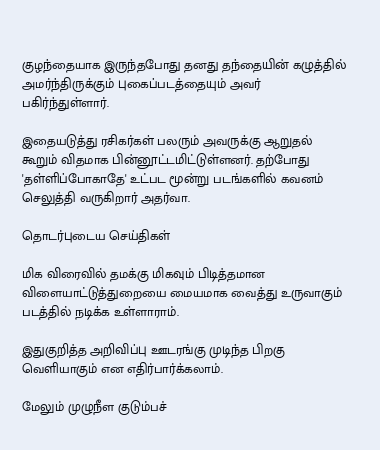குழந்தையாக இருந்தபோது தனது தந்தையின் கழுத்தில் அமர்ந்திருக்கும் புகைப்படத்தையும் அவர் பகிர்ந்துள்ளார்.

இதையடுத்து ரசிகர்கள் பலரும் அவருக்கு ஆறுதல் கூறும் விதமாக பின்னூட்டமிட்டுள்ளனர். தற்போது 'தள்ளிப்போகாதே' உட்பட மூன்று படங்களில் கவனம் செலுத்தி வருகிறார் அதர்வா.

தொடர்புடைய செய்திகள்

மிக விரைவில் தமக்கு மிகவும் பிடித்தமான விளையாட்டுத்துறையை மையமாக வைத்து உருவாகும் படத்தில் நடிக்க உள்ளாராம்.

இதுகுறித்த அறிவிப்பு ஊடரங்கு முடிந்த பிறகு வெளியாகும் என எதிர்பார்க்கலாம்.

மேலும் முழுநீள குடும்பச்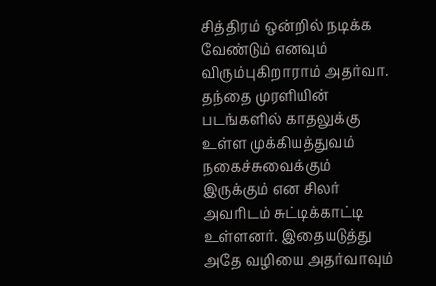சித்திரம் ஒன்றில் நடிக்க வேண்டும் எனவும் விரும்புகிறாராம் அதர்வா. தந்தை முரளியின் படங்களில் காதலுக்கு உள்ள முக்கியத்துவம் நகைச்சுவைக்கும் இருக்கும் என சிலர் அவரிடம் சுட்டிக்காட்டி உள்ளனர். இதையடுத்து அதே வழியை அதர்வாவும்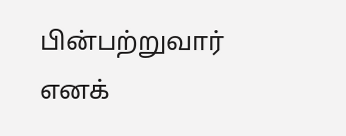பின்பற்றுவார் எனக்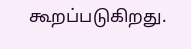கூறப்படுகிறது.